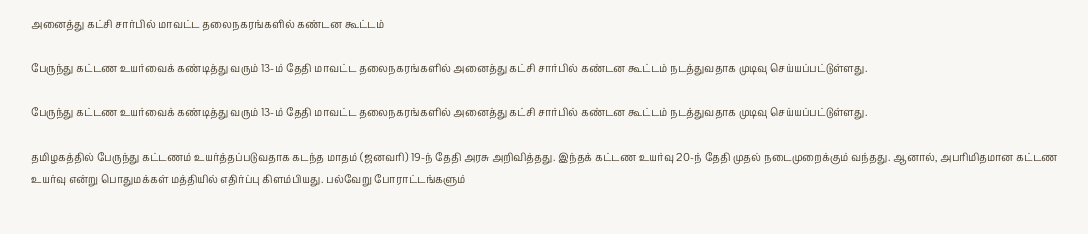அனைத்து கட்சி சார்பில் மாவட்ட தலைநகரங்களில் கண்டன கூட்டம்

பேருந்து கட்டண உயர்வைக் கண்டித்து வரும் 13-ம் தேதி மாவட்ட தலைநகரங்களில் அனைத்து கட்சி சார்பில் கண்டன கூட்டம் நடத்துவதாக முடிவு செய்யப்பட்டுள்ளது.

பேருந்து கட்டண உயர்வைக் கண்டித்து வரும் 13-ம் தேதி மாவட்ட தலைநகரங்களில் அனைத்து கட்சி சார்பில் கண்டன கூட்டம் நடத்துவதாக முடிவு செய்யப்பட்டுள்ளது.

தமிழகத்தில் பேருந்து கட்டணம் உயர்த்தப்படுவதாக கடந்த மாதம் (ஜனவரி) 19-ந் தேதி அரசு அறிவித்தது. இந்தக் கட்டண உயர்வு 20-ந் தேதி முதல் நடைமுறைக்கும் வந்தது. ஆனால், அபரிமிதமான கட்டண உயர்வு என்று பொதுமக்கள் மத்தியில் எதிர்ப்பு கிளம்பியது. பல்வேறு போராட்டங்களும்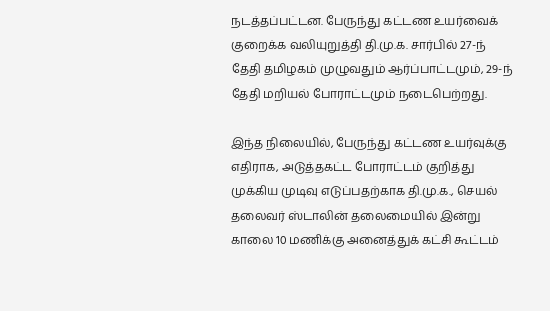நடத்தப்பட்டன. பேருந்து கட்டண உயர்வைக் குறைக்க வலியுறுத்தி தி.மு.க. சார்பில் 27-ந் தேதி தமிழகம் முழுவதும் ஆர்ப்பாட்டமும், 29-ந் தேதி மறியல் போராட்டமும் நடைபெற்றது.

இந்த நிலையில், பேருந்து கட்டண உயர்வுக்கு எதிராக, அடுத்தகட்ட போராட்டம் குறித்து முக்கிய முடிவு எடுப்பதற்காக தி.மு.க., செயல் தலைவர் ஸ்டாலின் தலைமையில் இன்று காலை 10 மணிக்கு அனைத்துக் கட்சி கூட்டம்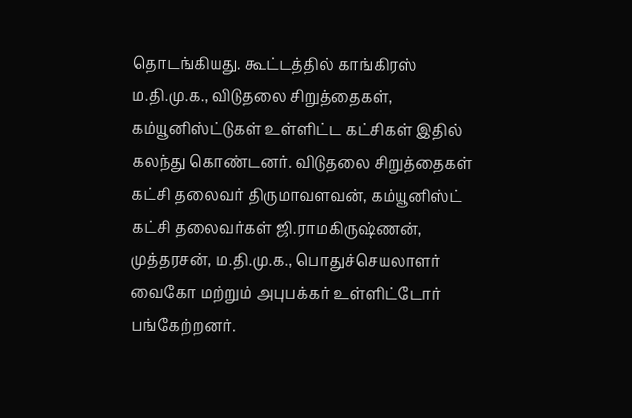தொடங்கியது. கூட்டத்தில் காங்கிரஸ் ம.தி.மு.க., விடுதலை சிறுத்தைகள், கம்யூனிஸ்ட்டுகள் உள்ளிட்ட கட்சிகள் இதில் கலந்து கொண்டனர். விடுதலை சிறுத்தைகள் கட்சி தலைவர் திருமாவளவன், கம்யூனிஸ்ட் கட்சி தலைவர்கள் ஜி.ராமகிருஷ்ணன், முத்தரசன், ம.தி.மு.க., பொதுச்செயலாளர் வைகோ மற்றும் அபுபக்கர் உள்ளிட்டோர் பங்கேற்றனர்.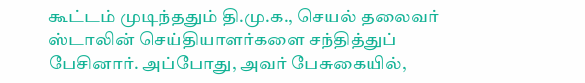கூட்டம் முடிந்ததும் தி.மு.க., செயல் தலைவர் ஸ்டாலின் செய்தியாளர்களை சந்தித்துப் பேசினார். அப்போது, அவர் பேசுகையில்,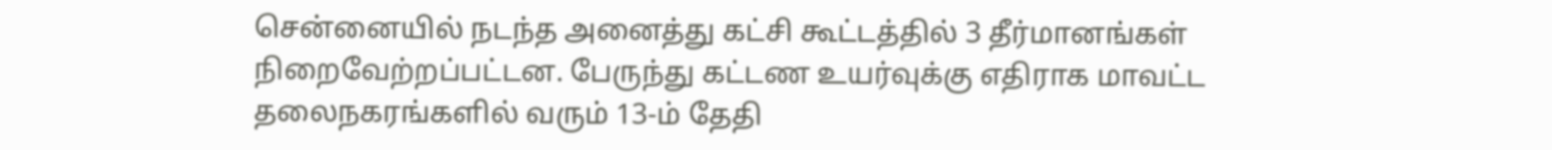சென்னையில் நடந்த அனைத்து கட்சி கூட்டத்தில் 3 தீர்மானங்கள் நிறைவேற்றப்பட்டன. பேருந்து கட்டண உயர்வுக்கு எதிராக மாவட்ட தலைநகரங்களில் வரும் 13-ம் தேதி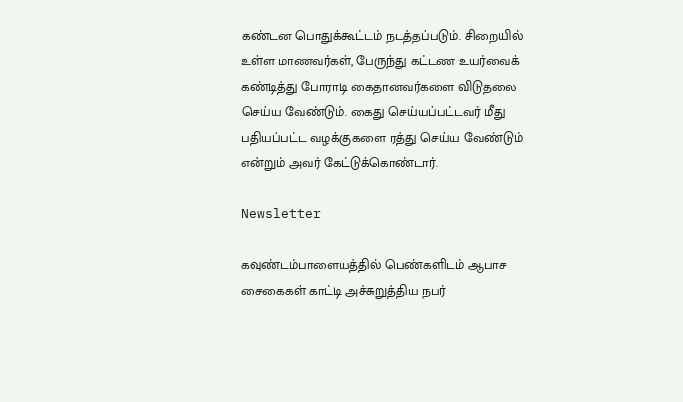கண்டன பொதுக்கூட்டம் நடத்தப்படும். சிறையில் உள்ள மாணவர்கள், பேருந்து கட்டண உயர்வைக் கண்டித்து போராடி கைதானவர்களை விடுதலை செய்ய வேண்டும். கைது செய்யப்பட்டவர் மீது பதியப்பட்ட வழக்குகளை ரத்து செய்ய வேண்டும் என்றும் அவர் கேட்டுக்கொண்டார்.

Newsletter

கவுண்டம்பாளையத்தில் பெண்களிடம் ஆபாச சைகைகள் காட்டி அச்சுறுத்திய நபர்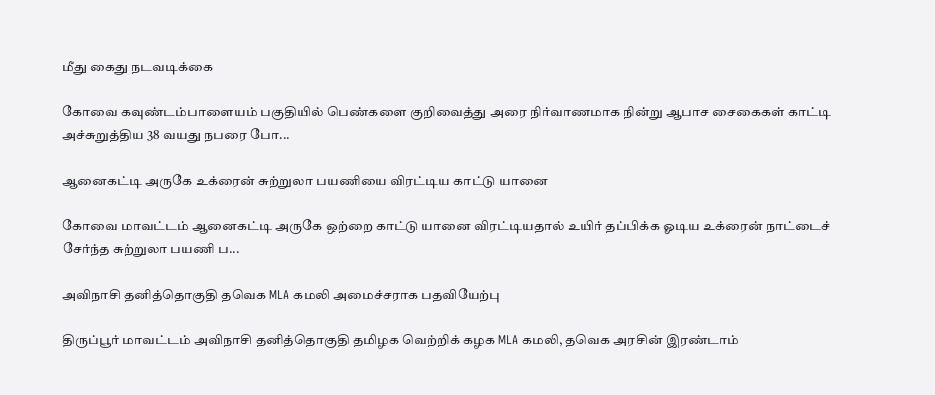மீது கைது நடவடிக்கை

கோவை கவுண்டம்பாளையம் பகுதியில் பெண்களை குறிவைத்து அரை நிர்வாணமாக நின்று ஆபாச சைகைகள் காட்டி அச்சுறுத்திய 38 வயது நபரை போ...

ஆனைகட்டி அருகே உக்ரைன் சுற்றுலா பயணியை விரட்டிய காட்டு யானை

கோவை மாவட்டம் ஆனைகட்டி அருகே ஒற்றை காட்டு யானை விரட்டியதால் உயிர் தப்பிக்க ஓடிய உக்ரைன் நாட்டைச் சேர்ந்த சுற்றுலா பயணி ப...

அவிநாசி தனித்தொகுதி தவெக MLA கமலி அமைச்சராக பதவியேற்பு

திருப்பூர் மாவட்டம் அவிநாசி தனித்தொகுதி தமிழக வெற்றிக் கழக MLA கமலி, தவெக அரசின் இரண்டாம்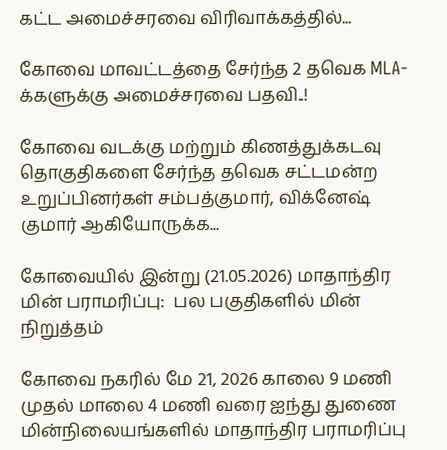கட்ட அமைச்சரவை விரிவாக்கத்தில்...

கோவை மாவட்டத்தை சேர்ந்த 2 தவெக MLA-க்களுக்கு அமைச்சரவை பதவி..!

கோவை வடக்கு மற்றும் கிணத்துக்கடவு தொகுதிகளை சேர்ந்த தவெக சட்டமன்ற உறுப்பினர்கள் சம்பத்குமார், விக்னேஷ் குமார் ஆகியோருக்க...

கோவையில் இன்று (21.05.2026) மாதாந்திர மின் பராமரிப்பு:  பல பகுதிகளில் மின் நிறுத்தம்

கோவை நகரில் மே 21, 2026 காலை 9 மணி முதல் மாலை 4 மணி வரை ஐந்து துணை மின்நிலையங்களில் மாதாந்திர பராமரிப்பு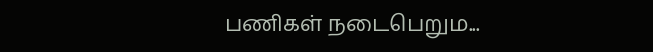பணிகள் நடைபெறும...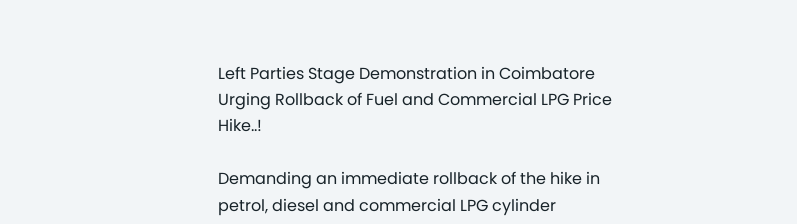Left Parties Stage Demonstration in Coimbatore Urging Rollback of Fuel and Commercial LPG Price Hike..!

Demanding an immediate rollback of the hike in petrol, diesel and commercial LPG cylinder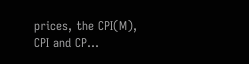prices, the CPI(M), CPI and CP...